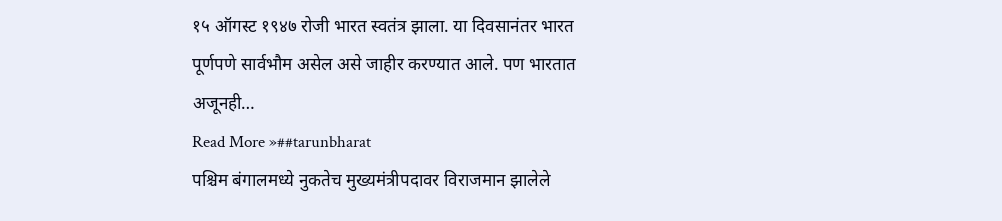१५ ऑगस्ट १९४७ रोजी भारत स्वतंत्र झाला. या दिवसानंतर भारत पूर्णपणे सार्वभौम असेल असे जाहीर करण्यात आले. पण भारतात अजूनही…
Read More »##tarunbharat
पश्चिम बंगालमध्ये नुकतेच मुख्यमंत्रीपदावर विराजमान झालेले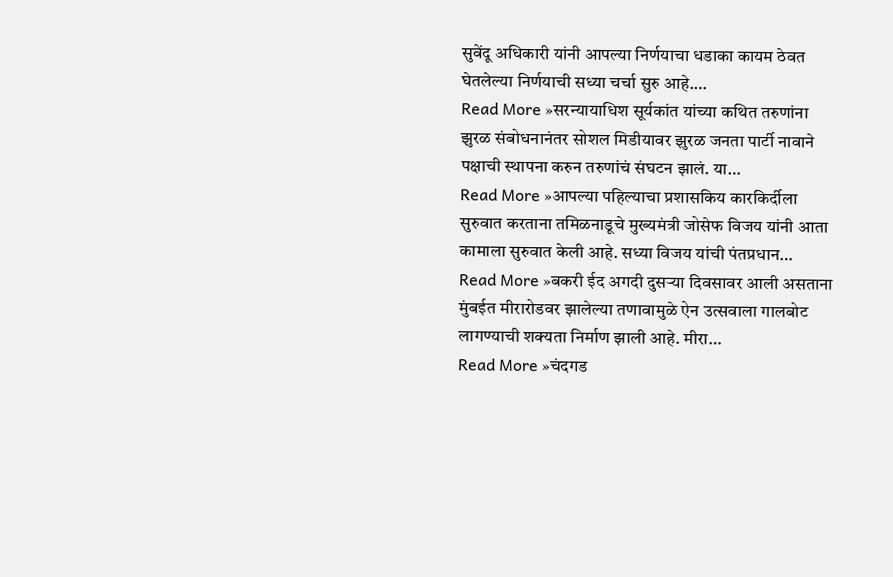सुवेंदू अधिकारी यांनी आपल्या निर्णयाचा धडाका कायम ठेवत घेतलेल्या निर्णयाची सध्या चर्चा सुरु आहे.…
Read More »सरन्यायाधिश सूर्यकांत यांच्या कथित तरुणांना झुरळ संबोधनानंतर सोशल मिडीयावर झुरळ जनता पार्टी नावाने पक्षाची स्थापना करुन तरुणांचं संघटन झालं. या…
Read More »आपल्या पहिल्याचा प्रशासकिय कारकिर्दीला सुरुवात करताना तमिळनाडूचे मुख्यमंत्री जोसेफ विजय यांनी आता कामाला सुरुवात केली आहे. सध्या विजय यांची पंतप्रधान…
Read More »बकरी ईद अगदी दुसऱ्या दिवसावर आली असताना मुंबईत मीरारोडवर झालेल्या तणावामुळे ऐन उत्सवाला गालबोट लागण्याची शक्यता निर्माण झाली आहे. मीरा…
Read More »चंदगड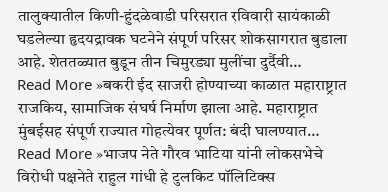तालुक्यातील किणी-हुंदळेवाडी परिसरात रविवारी सायंकाळी घडलेल्या हृदयद्रावक घटनेने संपूर्ण परिसर शोकसागरात बुडाला आहे. शेततळ्यात बुडून तीन चिमुरड्या मुलींचा दुर्दैवी…
Read More »बकरी ईद साजरी होण्याच्या काळात महाराष्ट्रात राजकिय, सामाजिक संघर्ष निर्माण झाला आहे. महाराष्ट्रात मुंबईसह संपूर्ण राज्यात गोहत्येवर पूर्णत: बंदी घालण्यात…
Read More »भाजप नेते गौरव भाटिया यांनी लोकसभेचे विरोधी पक्षनेते राहुल गांधी हे टुलकिट पॉलिटिक्स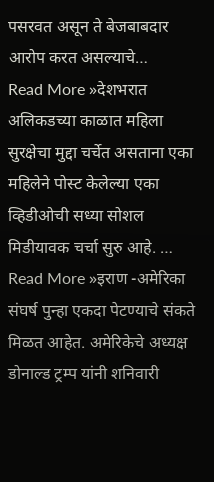पसरवत असून ते बेजबाबदार आरोप करत असल्याचे…
Read More »देशभरात अलिकडच्या काळात महिला सुरक्षेचा मुद्दा चर्चेत असताना एका महिलेने पोस्ट केलेल्या एका व्हिडीओची सध्या सोशल मिडीयावक चर्चा सुरु आहे. …
Read More »इराण -अमेरिका संघर्ष पुन्हा एकदा पेटण्याचे संकते मिळत आहेत. अमेरिकेचे अध्यक्ष डोनाल्ड ट्रम्प यांनी शनिवारी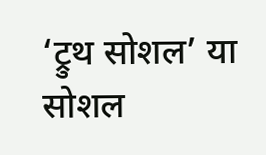‘ट्रुथ सोशल’ या सोशल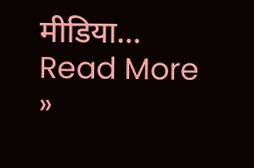मीडिया…
Read More »